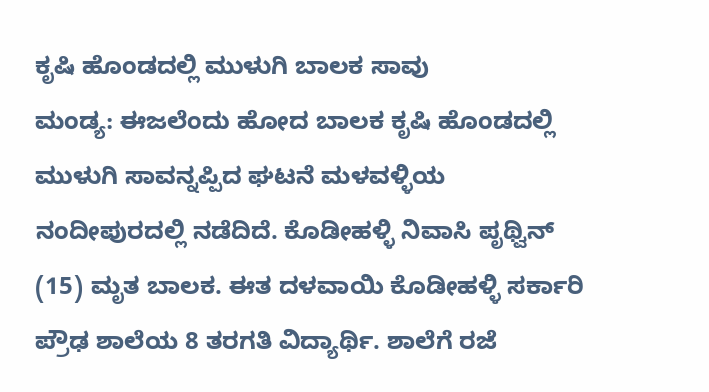ಕೃಷಿ ಹೊಂಡದಲ್ಲಿ ಮುಳುಗಿ ಬಾಲಕ ಸಾವು
ಮಂಡ್ಯ: ಈಜಲೆಂದು ಹೋದ ಬಾಲಕ ಕೃಷಿ ಹೊಂಡದಲ್ಲಿ ಮುಳುಗಿ ಸಾವನ್ನಪ್ಪಿದ ಘಟನೆ ಮಳವಳ್ಳಿಯ ನಂದೀಪುರದಲ್ಲಿ ನಡೆದಿದೆ. ಕೊಡೀಹಳ್ಳಿ ನಿವಾಸಿ ಪೃಥ್ವಿನ್ (15) ಮೃತ ಬಾಲಕ. ಈತ ದಳವಾಯಿ ಕೊಡೀಹಳ್ಳಿ ಸರ್ಕಾರಿ ಪ್ರೌಢ ಶಾಲೆಯ 8 ತರಗತಿ ವಿದ್ಯಾರ್ಥಿ. ಶಾಲೆಗೆ ರಜೆ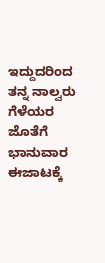ಇದ್ದುದರಿಂದ ತನ್ನ ನಾಲ್ವರು ಗೆಳೆಯರ ಜೊತೆಗೆ ಭಾನುವಾರ ಈಜಾಟಕ್ಕೆ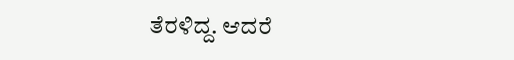ತೆರಳಿದ್ದ. ಆದರೆ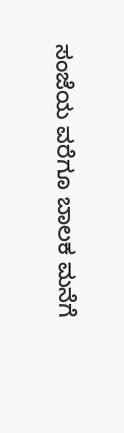ಸಂಜೆಯ ವರೆಗೂ ಬಾಲಕ ಮನೆಗೆ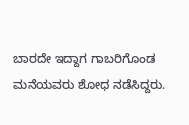ಬಾರದೇ ಇದ್ದಾಗ ಗಾಬರಿಗೊಂಡ ಮನೆಯವರು ಶೋಧ ನಡೆಸಿದ್ದರು.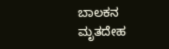ಬಾಲಕನ ಮೃತದೇಹ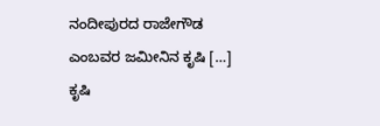ನಂದೀಪುರದ ರಾಜೇಗೌಡ ಎಂಬವರ ಜಮೀನಿನ ಕೃಷಿ […]
ಕೃಷಿ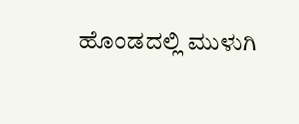ಹೊಂಡದಲ್ಲಿ ಮುಳುಗಿ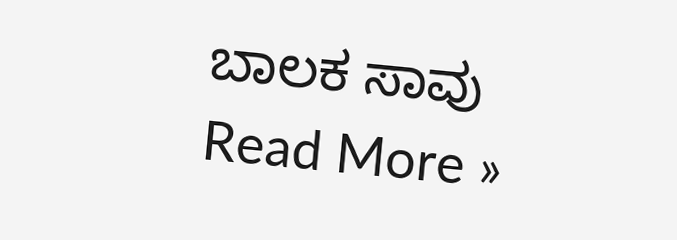ಬಾಲಕ ಸಾವು Read More »